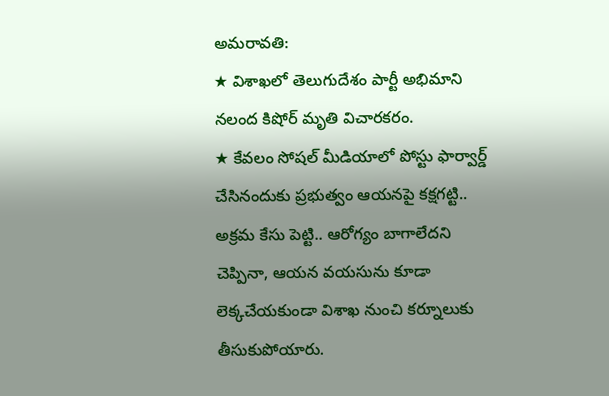అమరావతి:
★ విశాఖలో తెలుగుదేశం పార్టీ అభిమాని నలంద కిషోర్ మృతి విచారకరం.
★ కేవలం సోషల్ మీడియాలో పోస్టు ఫార్వార్డ్ చేసినందుకు ప్రభుత్వం ఆయనపై కక్షగట్టి.. అక్రమ కేసు పెట్టి.. ఆరోగ్యం బాగాలేదని చెప్పినా, ఆయన వయసును కూడా లెక్కచేయకుండా విశాఖ నుంచి కర్నూలుకు తీసుకుపోయారు.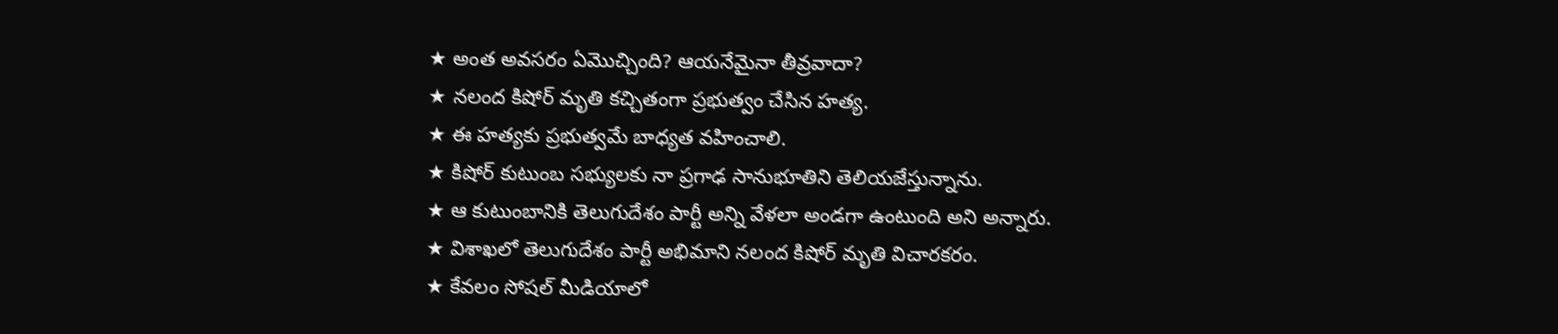★ అంత అవసరం ఏమొచ్చింది? ఆయనేమైనా తీవ్రవాదా?
★ నలంద కిషోర్ మృతి కచ్చితంగా ప్రభుత్వం చేసిన హత్య.
★ ఈ హత్యకు ప్రభుత్వమే బాధ్యత వహించాలి.
★ కిషోర్ కుటుంబ సభ్యులకు నా ప్రగాఢ సానుభూతిని తెలియజేస్తున్నాను.
★ ఆ కుటుంబానికి తెలుగుదేశం పార్టీ అన్ని వేళలా అండగా ఉంటుంది అని అన్నారు.
★ విశాఖలో తెలుగుదేశం పార్టీ అభిమాని నలంద కిషోర్ మృతి విచారకరం.
★ కేవలం సోషల్ మీడియాలో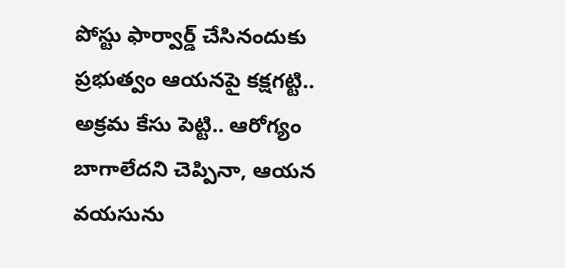పోస్టు ఫార్వార్డ్ చేసినందుకు ప్రభుత్వం ఆయనపై కక్షగట్టి.. అక్రమ కేసు పెట్టి.. ఆరోగ్యం బాగాలేదని చెప్పినా, ఆయన వయసును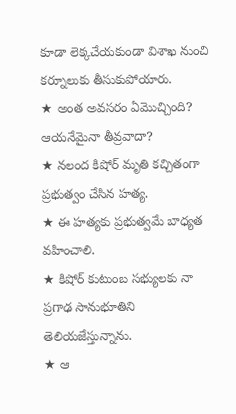కూడా లెక్కచేయకుండా విశాఖ నుంచి కర్నూలుకు తీసుకుపోయారు.
★ అంత అవసరం ఏమొచ్చింది? ఆయనేమైనా తీవ్రవాదా?
★ నలంద కిషోర్ మృతి కచ్చితంగా ప్రభుత్వం చేసిన హత్య.
★ ఈ హత్యకు ప్రభుత్వమే బాధ్యత వహించాలి.
★ కిషోర్ కుటుంబ సభ్యులకు నా ప్రగాఢ సానుభూతిని తెలియజేస్తున్నాను.
★ ఆ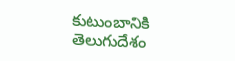కుటుంబానికి తెలుగుదేశం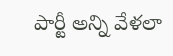పార్టీ అన్ని వేళలా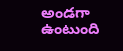అండగా ఉంటుంది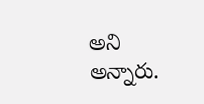అని అన్నారు.